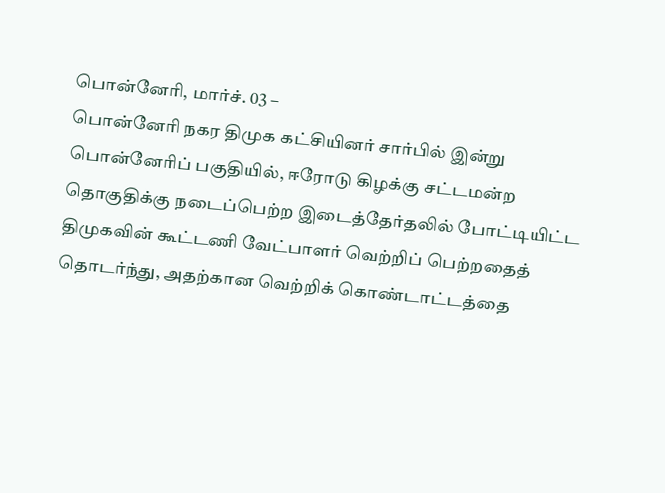பொன்னேரி, மார்ச். 03 –
பொன்னேரி நகர திமுக கட்சியினர் சார்பில் இன்று பொன்னேரிப் பகுதியில், ஈரோடு கிழக்கு சட்டமன்ற தொகுதிக்கு நடைப்பெற்ற இடைத்தேர்தலில் போட்டியிட்ட திமுகவின் கூட்டணி வேட்பாளர் வெற்றிப் பெற்றதைத் தொடர்ந்து, அதற்கான வெற்றிக் கொண்டாட்டத்தை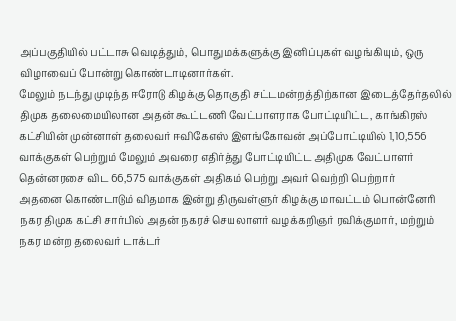அப்பகுதியில் பட்டாசு வெடித்தும், பொதுமக்களுக்கு இனிப்புகள் வழங்கியும், ஒரு விழாவைப் போன்று கொண்டாடினார்கள்.
மேலும் நடந்து முடிந்த ஈரோடு கிழக்கு தொகுதி சட்டமன்றத்திற்கான இடைத்தேர்தலில் திமுக தலைமையிலான அதன் கூட்டணி வேட்பாளராக போட்டியிட்ட, காங்கிரஸ் கட்சியின் முன்னாள் தலைவர் ஈவிகேஎஸ் இளங்கோவன் அப்போட்டியில் 1,10,556 வாக்குகள் பெற்றும் மேலும் அவரை எதிர்த்து போட்டியிட்ட அதிமுக வேட்பாளர் தென்னரசை விட 66,575 வாக்குகள் அதிகம் பெற்று அவர் வெற்றி பெற்றார்
அதனை கொண்டாடும் விதமாக இன்று திருவள்ளுர் கிழக்கு மாவட்டம் பொன்னேரி நகர திமுக கட்சி சார்பில் அதன் நகரச் செயலாளர் வழக்கறிஞர் ரவிக்குமார், மற்றும் நகர மன்ற தலைவர் டாக்டர்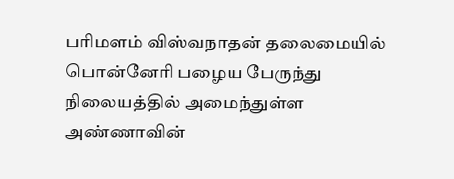பரிமளம் விஸ்வநாதன் தலைமையில் பொன்னேரி பழைய பேருந்து நிலையத்தில் அமைந்துள்ள அண்ணாவின்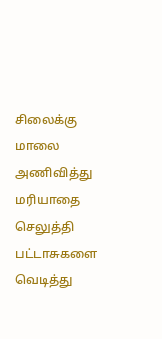சிலைக்கு மாலை அணிவித்து மரியாதை செலுத்தி பட்டாசுகளை வெடித்து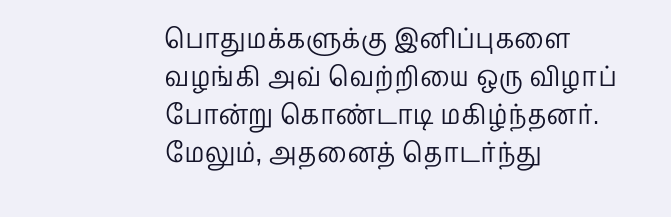பொதுமக்களுக்கு இனிப்புகளை வழங்கி அவ் வெற்றியை ஒரு விழாப் போன்று கொண்டாடி மகிழ்ந்தனர்.
மேலும், அதனைத் தொடர்ந்து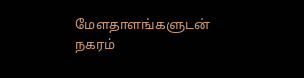மேளதாளங்களுடன் நகரம்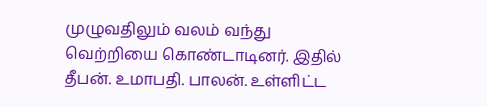முழுவதிலும் வலம் வந்து வெற்றியை கொண்டாடினர். இதில் தீபன். உமாபதி. பாலன். உள்ளிட்ட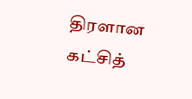திரளான கட்சித்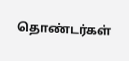தொண்டர்கள்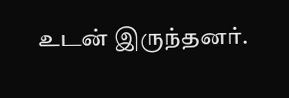உடன் இருந்தனர்.